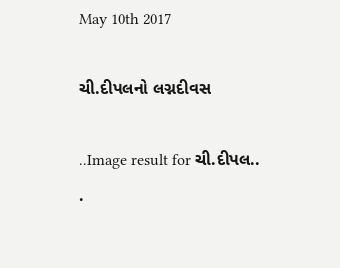May 10th 2017

ચી.દીપલનો લગ્નદીવસ

..Image result for ચી.દીપલ..
.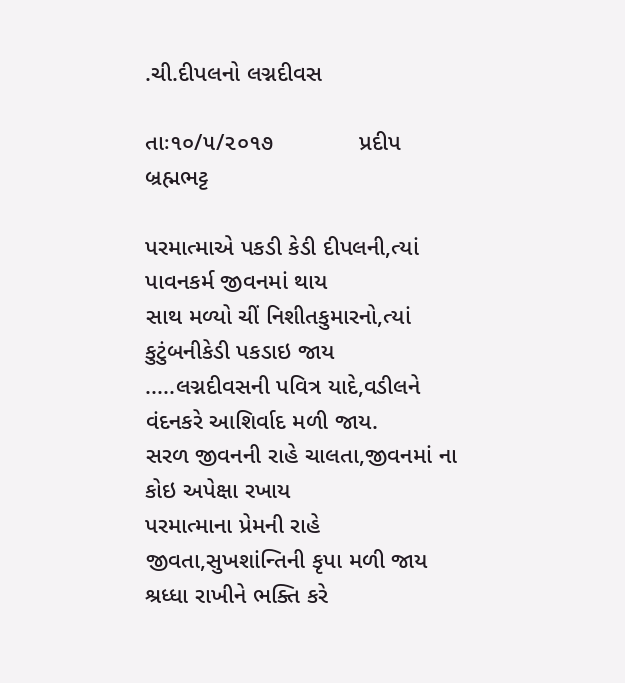.ચી.દીપલનો લગ્નદીવસ

તાઃ૧૦/૫/૨૦૧૭             પ્રદીપ બ્રહ્મભટ્ટ

પરમાત્માએ પકડી કેડી દીપલની,ત્યાં પાવનકર્મ જીવનમાં થાય
સાથ મળ્યો ચીં નિશીતકુમારનો,ત્યાં કુટુંબનીકેડી પકડાઇ જાય
.....લગ્નદીવસની પવિત્ર યાદે,વડીલને વંદનકરે આશિર્વાદ મળી જાય.
સરળ જીવનની રાહે ચાલતા,જીવનમાં ના કોઇ અપેક્ષા રખાય
પરમાત્માના પ્રેમની રાહે જીવતા,સુખશાંન્તિની કૃપા મળી જાય
શ્રધ્ધા રાખીને ભક્તિ કરે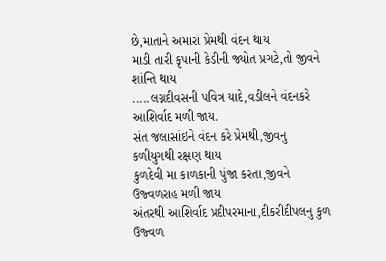છે,માતાને અમારા પ્રેમથી વંદન થાય
માડી તારી કૃપાની કેડીની જ્યોત પ્રગટે,તો જીવને શાંન્તિ થાય
.....લગ્નદીવસની પવિત્ર યાદે,વડીલને વંદનકરે આશિર્વાદ મળી જાય.
સંત જલાસાંઇને વંદન કરે પ્રેમથી,જીવનુ કળીયુગથી રક્ષણ થાય
કુળદેવી મા કાળકાની પુંજા કરતા,જીવને ઉજ્વળરાહ મળી જાય
અંતરથી આશિર્વાદ પ્રદીપરમાના,દીકરીદીપલનુ કુળ ઉજ્વળ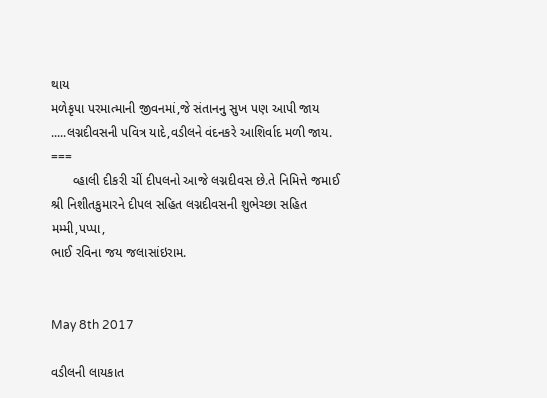થાય
મળેકૃપા પરમાત્માની જીવનમાં,જે સંતાનનુ સુખ પણ આપી જાય
.....લગ્નદીવસની પવિત્ર યાદે,વડીલને વંદનકરે આશિર્વાદ મળી જાય.
===
      વ્હાલી દીકરી ચીં દીપલનો આજે લગ્નદીવસ છે.તે નિમિત્તે જમાઈ
શ્રી નિશીતકુમારને દીપલ સહિત લગ્નદીવસની શુભેચ્છા સહિત મમ્મી,પપ્પા,
ભાઈ રવિના જય જલાસાંઇરામ.


May 8th 2017

વડીલની લાયકાત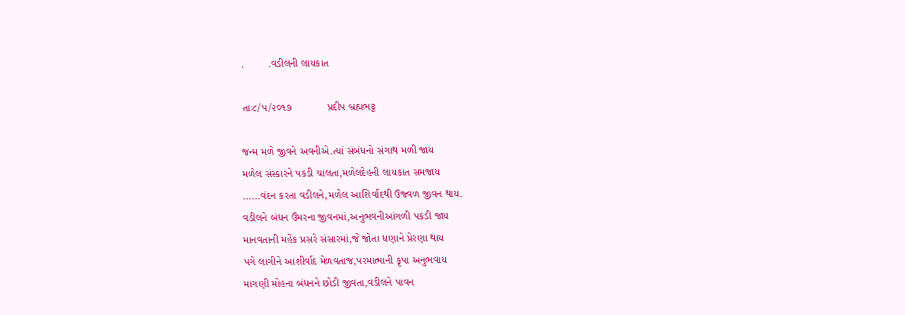.        .વડીલની લાયકાત

તાઃ૮/૫/૨૦૧૭            પ્રદીપ બ્રહ્મભટ્ટ

જન્મ મળે જીવને અવનીએ.ત્યાં સંબંધનો સંગાથ મળી જાય
મળેલ સંસ્કારને પકડી ચાલતા,મળેલદેહની લાયકાત સમજાય
......વંદન કરતા વડીલને,મળેલ આશિર્વાદથી ઉજ્વળ જીવન થાય.
વડીલને બંધન ઉંમરના જીવનમાં,અનુભવનીઆંગળી પકડી જાય
માનવતાની મહેંક પ્રસરે સંસારમાં,જે જોતા ધણાને પ્રેરણા થાય
પગે લાગીને આશીર્વાદ મેળવતાજ,પરમાત્માની કૃપા અનુભવાય
માગણી મોહના બંધનને છોડી જીવતા,વડીલને પાવન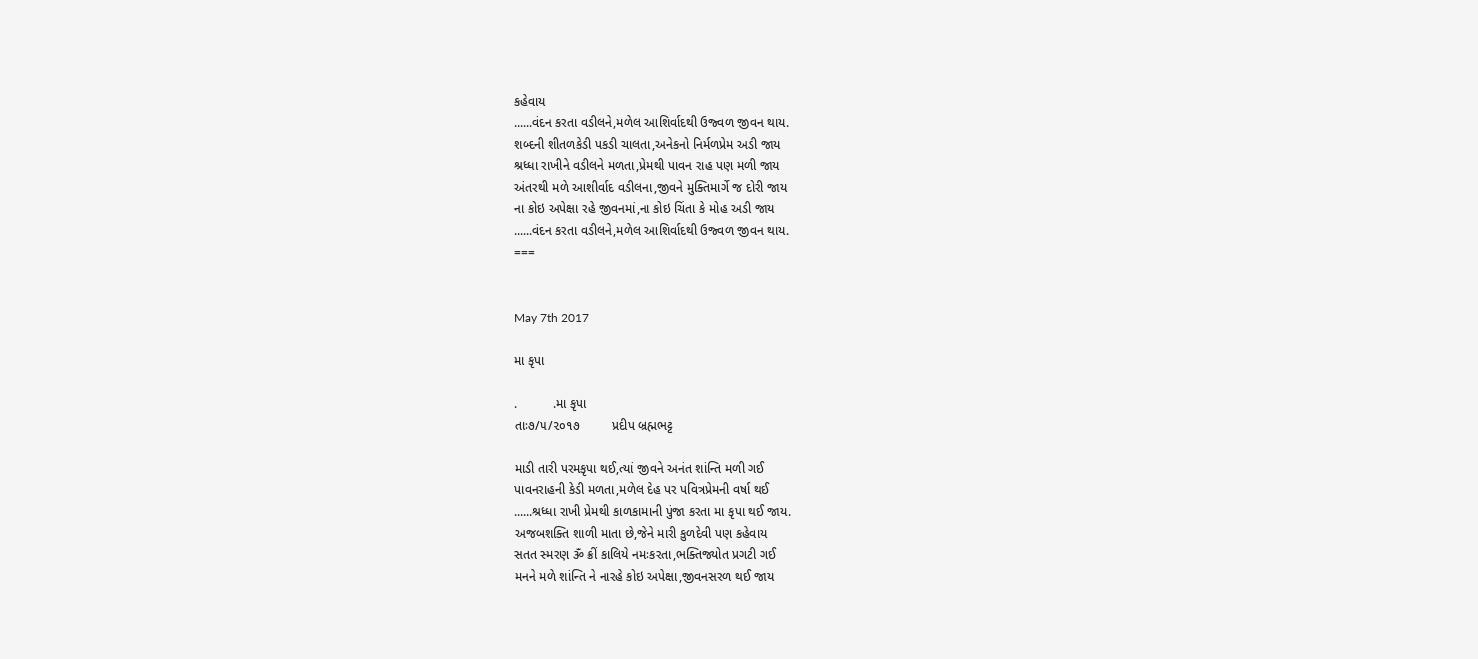કહેવાય
......વંદન કરતા વડીલને,મળેલ આશિર્વાદથી ઉજ્વળ જીવન થાય.
શબ્દની શીતળકેડી પકડી ચાલતા,અનેકનો નિર્મળપ્રેમ અડી જાય
શ્રધ્ધા રાખીને વડીલને મળતા,પ્રેમથી પાવન રાહ પણ મળી જાય
અંતરથી મળે આશીર્વાદ વડીલના,જીવને મુક્તિમાર્ગે જ દોરી જાય
ના કોઇ અપેક્ષા રહે જીવનમાં,ના કોઇ ચિંતા કે મોહ અડી જાય
......વંદન કરતા વડીલને,મળેલ આશિર્વાદથી ઉજ્વળ જીવન થાય.
===


May 7th 2017

મા કૃપા

.          .મા કૃપા
તાઃ૭/૫/૨૦૧૭         પ્રદીપ બ્રહ્મભટ્ટ

માડી તારી પરમકૃપા થઈ,ત્યાં જીવને અનંત શાંન્તિ મળી ગઈ
પાવનરાહની કેડી મળતા,મળેલ દેહ પર પવિત્રપ્રેમની વર્ષા થઈ
......શ્રધ્ધા રાખી પ્રેમથી કાળકામાની પુંજા કરતા મા કૃપા થઈ જાય.
અજબશક્તિ શાળી માતા છે,જેને મારી કુળદેવી પણ કહેવાય
સતત સ્મરણ ૐ ક્રીં કાલિયે નમઃકરતા,ભક્તિજ્યોત પ્રગટી ગઈ
મનને મળે શાંન્તિ ને નારહે કોઇ અપેક્ષા,જીવનસરળ થઈ જાય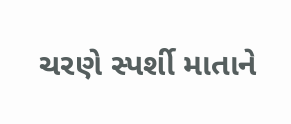ચરણે સ્પર્શી માતાને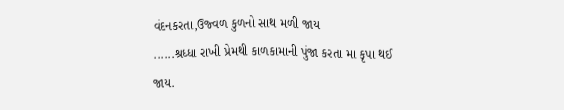વંદનકરતા,ઉજ્વળ કુળનો સાથ મળી જાય
......શ્રધ્ધા રાખી પ્રેમથી કાળકામાની પુંજા કરતા મા કૃપા થઈ જાય.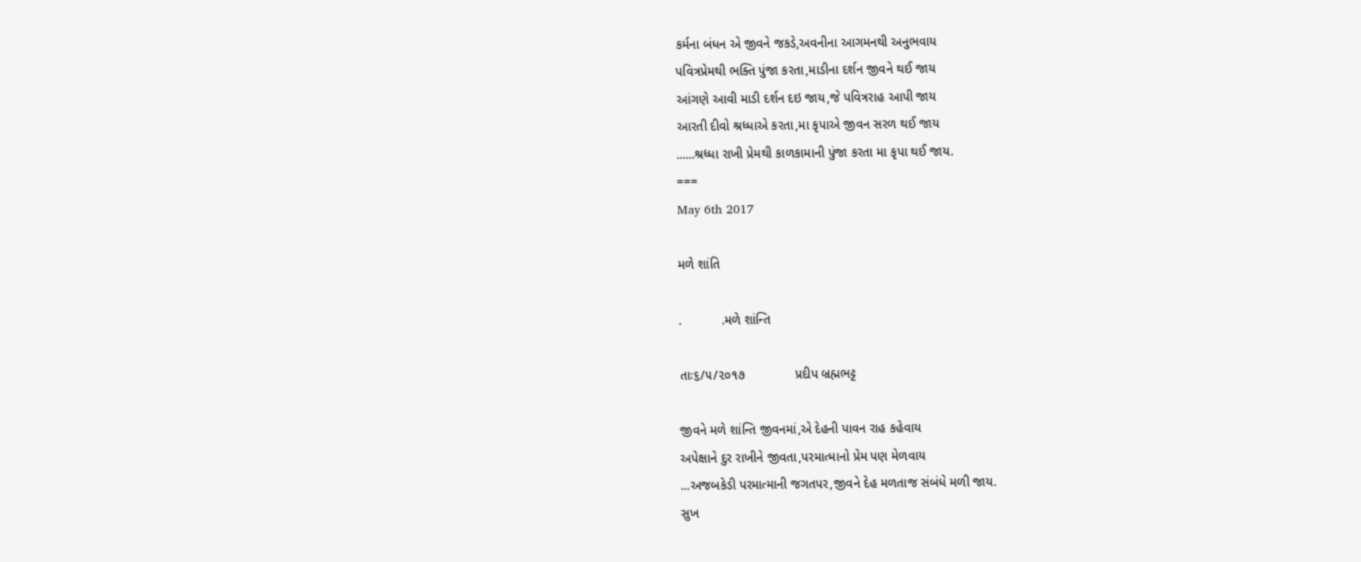કર્મના બંધન એ જીવને જકડે,અવનીના આગમનથી અનુભવાય
પવિત્રપ્રેમથી ભક્તિ પુંજા કરતા,માડીના દર્શન જીવને થઈ જાય
આંગણે આવી માડી દર્શન દઇ જાય,જે પવિત્રરાહ આપી જાય
આરતી દીવો શ્રધ્ધાએ કરતા,મા કૃપાએ જીવન સરળ થઈ જાય
......શ્રધ્ધા રાખી પ્રેમથી કાળકામાની પુંજા કરતા મા કૃપા થઈ જાય.
===
May 6th 2017

મળે શાંતિ

.           .મળે શાંન્તિ

તાઃ૬/૫/૨૦૧૭              પ્રદીપ બ્રહ્મભટ્ટ

જીવને મળે શાંન્તિ જીવનમાં,એ દેહની પાવન રાહ કહેવાય
અપેક્ષાને દુર રાખીને જીવતા,પરમાત્માનો પ્રેમ પણ મેળવાય
...અજબકેડી પરમાત્માની જગતપર,જીવને દેહ મળતાજ સંબંધે મળી જાય.
સુખ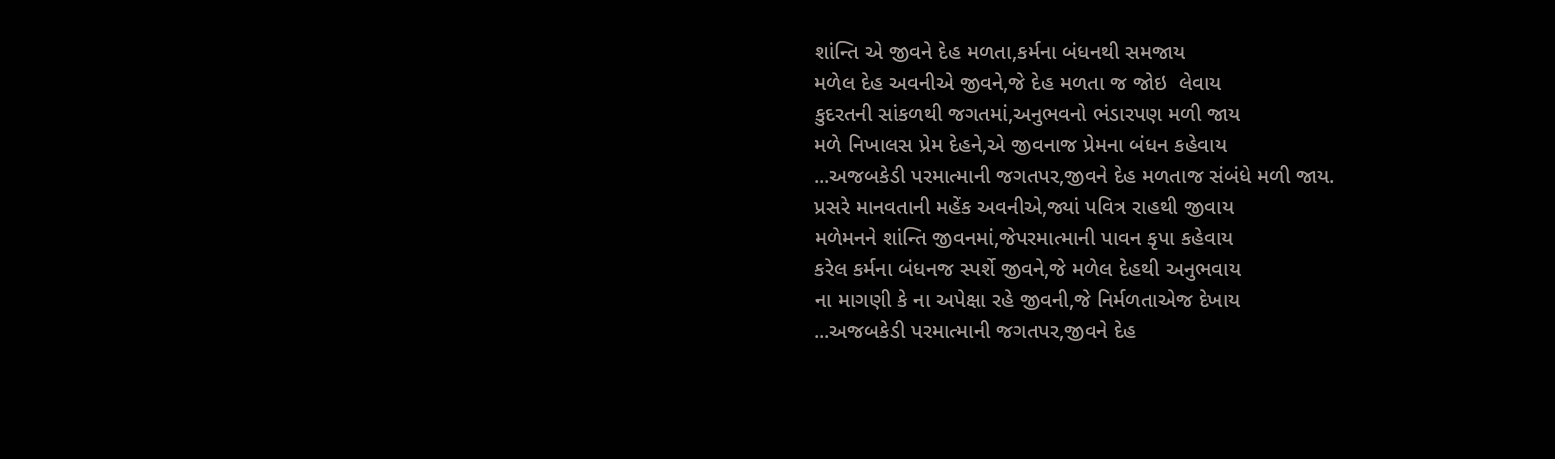શાંન્તિ એ જીવને દેહ મળતા,કર્મના બંધનથી સમજાય
મળેલ દેહ અવનીએ જીવને,જે દેહ મળતા જ જોઇ  લેવાય
કુદરતની સાંકળથી જગતમાં,અનુભવનો ભંડારપણ મળી જાય
મળે નિખાલસ પ્રેમ દેહને,એ જીવનાજ પ્રેમના બંધન કહેવાય
...અજબકેડી પરમાત્માની જગતપર,જીવને દેહ મળતાજ સંબંધે મળી જાય.
પ્રસરે માનવતાની મહેંક અવનીએ,જ્યાં પવિત્ર રાહથી જીવાય
મળેમનને શાંન્તિ જીવનમાં,જેપરમાત્માની પાવન કૃપા કહેવાય
કરેલ કર્મના બંધનજ સ્પર્શે જીવને,જે મળેલ દેહથી અનુભવાય
ના માગણી કે ના અપેક્ષા રહે જીવની,જે નિર્મળતાએજ દેખાય
...અજબકેડી પરમાત્માની જગતપર,જીવને દેહ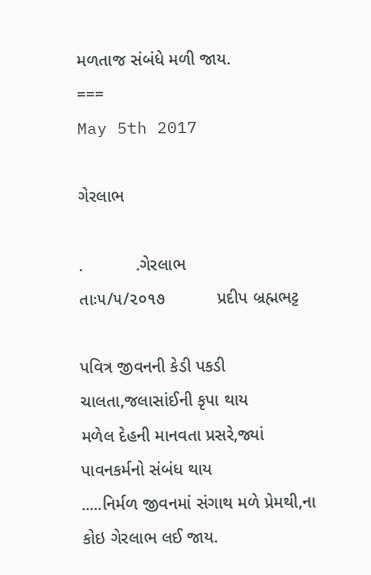મળતાજ સંબંધે મળી જાય.
===
May 5th 2017

ગેરલાભ

.           .ગેરલાભ
તાઃ૫/૫/૨૦૧૭           પ્રદીપ બ્રહ્મભટ્ટ

પવિત્ર જીવનની કેડી પકડી ચાલતા,જલાસાંઈની કૃપા થાય
મળેલ દેહની માનવતા પ્રસરે,જ્યાં પાવનકર્મનો સંબંધ થાય
.....નિર્મળ જીવનમાં સંગાથ મળે પ્રેમથી,ના કોઇ ગેરલાભ લઈ જાય.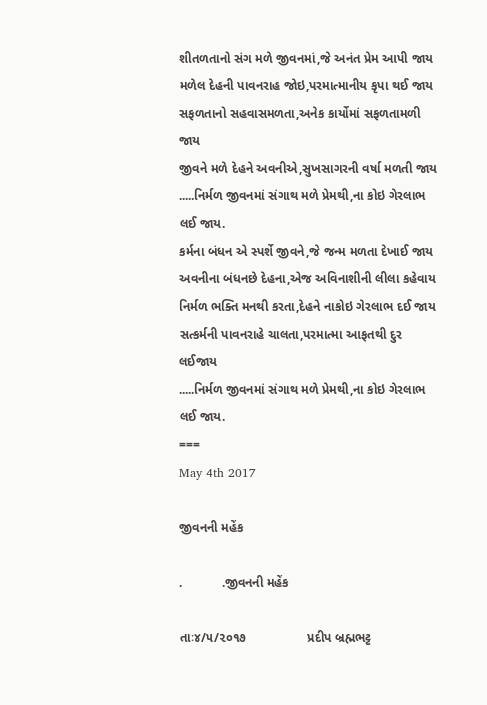શીતળતાનો સંગ મળે જીવનમાં,જે અનંત પ્રેમ આપી જાય
મળેલ દેહની પાવનરાહ જોઇ,પરમાત્માનીય કૃપા થઈ જાય
સફળતાનો સહવાસમળતા,અનેક કાર્યોમાં સફળતામળી જાય
જીવને મળે દેહને અવનીએ,સુખસાગરની વર્ષા મળતી જાય
.....નિર્મળ જીવનમાં સંગાથ મળે પ્રેમથી,ના કોઇ ગેરલાભ લઈ જાય.
કર્મના બંધન એ સ્પર્શે જીવને,જે જન્મ મળતા દેખાઈ જાય
અવનીના બંધનછે દેહના,એજ અવિનાશીની લીલા કહેવાય
નિર્મળ ભક્તિ મનથી કરતા,દેહને નાકોઇ ગેરલાભ દઈ જાય
સત્કર્મની પાવનરાહે ચાલતા,પરમાત્મા આફતથી દુર લઈજાય
.....નિર્મળ જીવનમાં સંગાથ મળે પ્રેમથી,ના કોઇ ગેરલાભ લઈ જાય.
===
May 4th 2017

જીવનની મહેંક

.           .જીવનની મહેંક

તાઃ૪/૫/૨૦૧૭                 પ્રદીપ બ્રહ્મભટ્ટ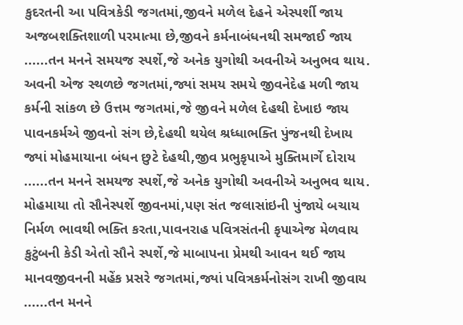કુદરતની આ પવિત્રકેડી જગતમાં,જીવને મળેલ દેહને એસ્પર્શી જાય
અજબશક્તિશાળી પરમાત્મા છે,જીવને કર્મનાબંધનથી સમજાઈ જાય
......તન મનને સમયજ સ્પર્શે,જે અનેક યુગોથી અવનીએ અનુભવ થાય.
અવની એજ સ્થળછે જગતમાં,જ્યાં સમય સમયે જીવનેદેહ મળી જાય
કર્મની સાંકળ છે ઉત્તમ જગતમાં,જે જીવને મળેલ દેહથી દેખાઇ જાય
પાવનકર્મએ જીવનો સંગ છે,દેહથી થયેલ શ્રધ્ધાભક્તિ પુંજનથી દેખાય
જ્યાં મોહમાયાના બંધન છુટે દેહથી,જીવ પ્રભુકૃપાએ મુક્તિમાર્ગે દોરાય
......તન મનને સમયજ સ્પર્શે,જે અનેક યુગોથી અવનીએ અનુભવ થાય.
મોહમાયા તો સૌનેસ્પર્શે જીવનમાં,પણ સંત જલાસાંઇની પુંજાયે બચાય
નિર્મળ ભાવથી ભક્તિ કરતા,પાવનરાહ પવિત્રસંતની કૃપાએજ મેળવાય
કુટુંબની કેડી એતો સૌને સ્પર્શે,જે માબાપના પ્રેમથી આવન થઈ જાય
માનવજીવનની મહેંક પ્રસરે જગતમાં,જ્યાં પવિત્રકર્મનોસંગ રાખી જીવાય
......તન મનને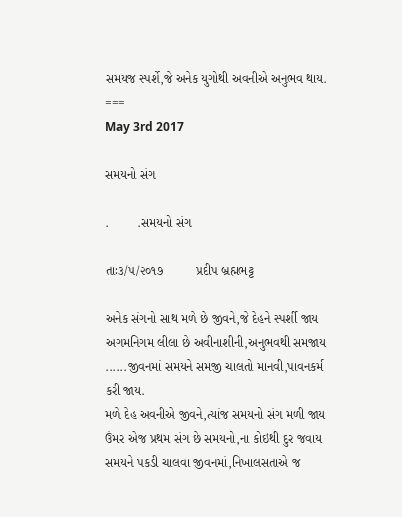સમયજ સ્પર્શે,જે અનેક યુગોથી અવનીએ અનુભવ થાય.
===
May 3rd 2017

સમયનો સંગ

.        .સમયનો સંગ

તાઃ૩/૫/૨૦૧૭         પ્રદીપ બ્રહ્મભટ્ટ

અનેક સંગનો સાથ મળે છે જીવને,જે દેહને સ્પર્શી જાય
અગમનિગમ લીલા છે અવીનાશીની,અનુભવથી સમજાય
......જીવનમાં સમયને સમજી ચાલતો માનવી,પાવનકર્મ કરી જાય.
મળે દેહ અવનીએ જીવને,ત્યાંજ સમયનો સંગ મળી જાય
ઉંમર એજ પ્રથમ સંગ છે સમયનો,ના કોઇથી દુર જવાય
સમયને પકડી ચાલવા જીવનમાં,નિખાલસતાએ જ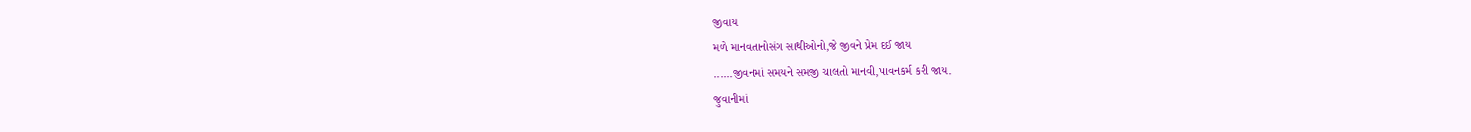જીવાય
મળે માનવતાનોસંગ સાથીઓનો,જે જીવને પ્રેમ દઈ જાય
......જીવનમાં સમયને સમજી ચાલતો માનવી,પાવનકર્મ કરી જાય.
જુવાનીમાં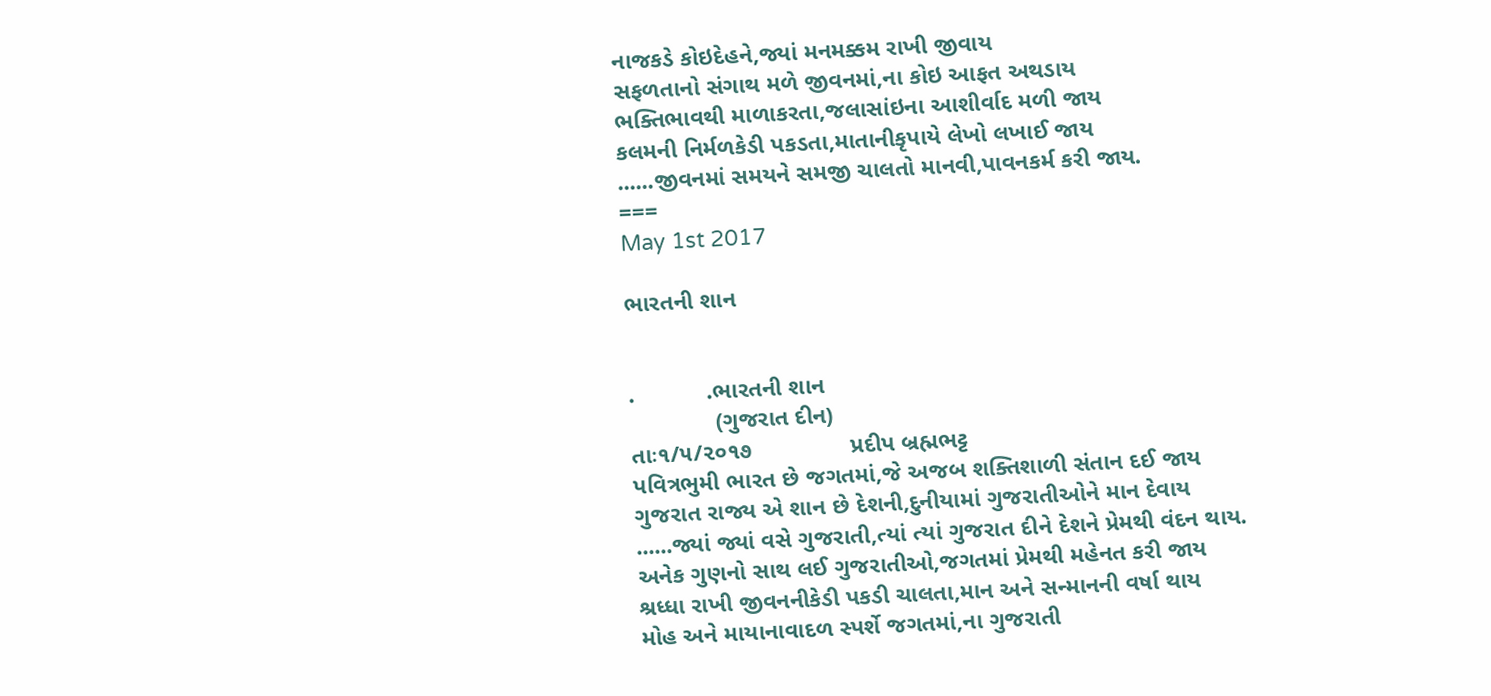નાજકડે કોઇદેહને,જ્યાં મનમક્કમ રાખી જીવાય
સફળતાનો સંગાથ મળે જીવનમાં,ના કોઇ આફત અથડાય
ભક્તિભાવથી માળાકરતા,જલાસાંઇના આશીર્વાદ મળી જાય
કલમની નિર્મળકેડી પકડતા,માતાનીકૃપાયે લેખો લખાઈ જાય
......જીવનમાં સમયને સમજી ચાલતો માનવી,પાવનકર્મ કરી જાય.
===
May 1st 2017

ભારતની શાન


.           .ભારતની શાન
             (ગુજરાત દીન)
તાઃ૧/૫/૨૦૧૭               પ્રદીપ બ્રહ્મભટ્ટ
પવિત્રભુમી ભારત છે જગતમાં,જે અજબ શક્તિશાળી સંતાન દઈ જાય
ગુજરાત રાજ્ય એ શાન છે દેશની,દુનીયામાં ગુજરાતીઓને માન દેવાય
......જ્યાં જ્યાં વસે ગુજરાતી,ત્યાં ત્યાં ગુજરાત દીને દેશને પ્રેમથી વંદન થાય.
અનેક ગુણનો સાથ લઈ ગુજરાતીઓ,જગતમાં પ્રેમથી મહેનત કરી જાય
શ્રધ્ધા રાખી જીવનનીકેડી પકડી ચાલતા,માન અને સન્માનની વર્ષા થાય
મોહ અને માયાનાવાદળ સ્પર્શે જગતમાં,ના ગુજરાતી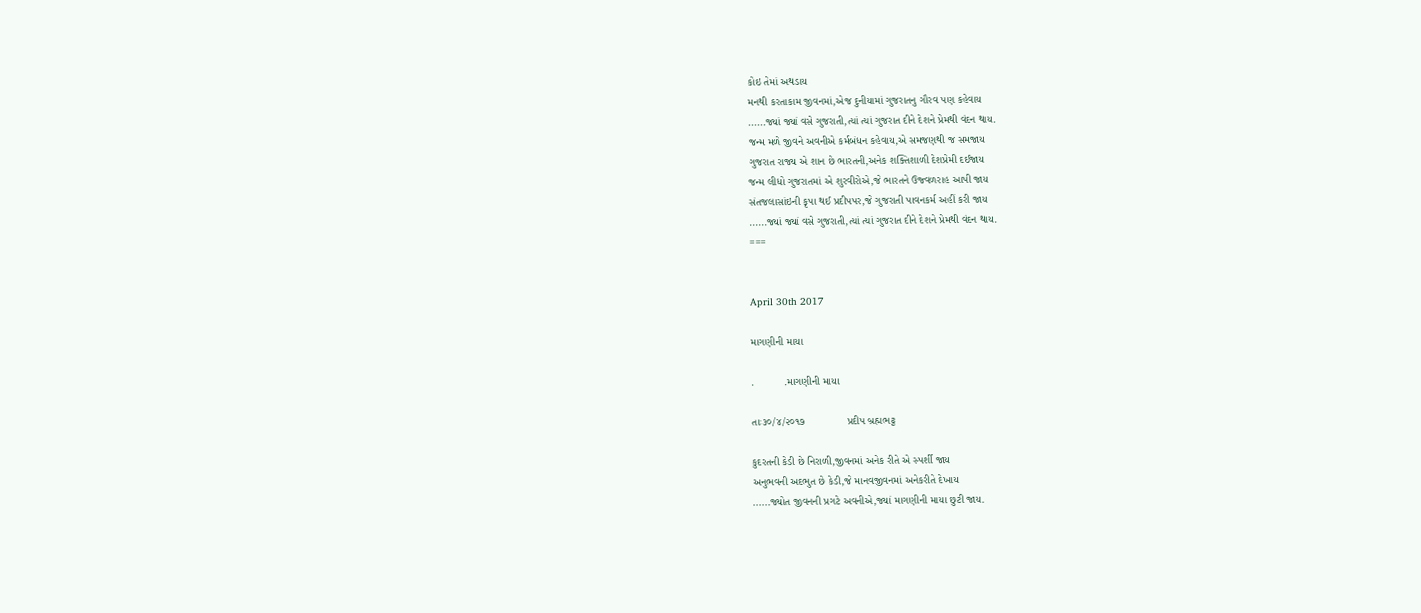કોઇ તેમાં અથડાય
મનથી કરતાકામ જીવનમાં,એજ દુનીયામાં ગુજરાતનુ ગૌરવ પણ કહેવાય
......જ્યાં જ્યાં વસે ગુજરાતી,ત્યાં ત્યાં ગુજરાત દીને દેશને પ્રેમથી વંદન થાય.
જન્મ મળે જીવને અવનીએ કર્મબંધન કહેવાય,એ સમજણથી જ સમજાય
ગુજરાત રાજ્ય એ શાન છે ભારતની,અનેક શક્તિશાળી દેશપ્રેમી દઈજાય
જન્મ લીધો ગુજરાતમાં એ શુરવીરોએ,જે ભારતને ઉજ્વળરાહ આપી જાય
સંતજલાસાંઇની કૃપા થઈ પ્રદીપપર,જે ગુજરાતી પાવનકર્મ અહીં કરી જાય
......જ્યાં જ્યાં વસે ગુજરાતી,ત્યાં ત્યાં ગુજરાત દીને દેશને પ્રેમથી વંદન થાય.
===


April 30th 2017

માગણીની માયા

.          .માગણીની માયા

તાઃ૩૦/૪/૨૦૧૭              પ્રદીપ બ્રહ્મભટ્ટ

કુદરતની કેડી છે નિરાળી,જીવનમાં અનેક રીતે એ સ્પર્શી જાય
અનુભવની અદભુત છે કેડી,જે માનવજીવનમાં અનેકરીતે દેખાય
......જ્યોત જીવનની પ્રગટે અવનીએ,જ્યાં માગણીની માયા છુટી જાય.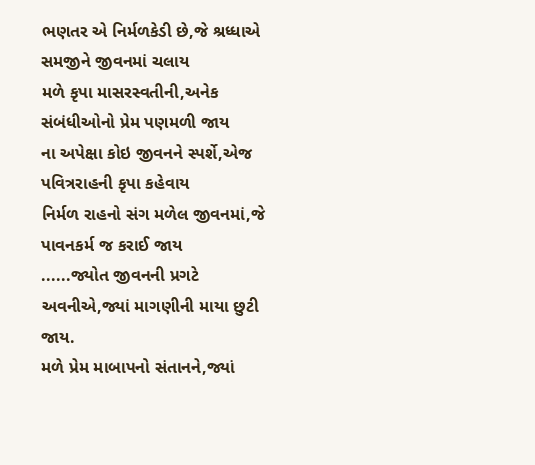ભણતર એ નિર્મળકેડી છે,જે શ્રધ્ધાએ સમજીને જીવનમાં ચલાય
મળે કૃપા માસરસ્વતીની,અનેક સંબંધીઓનો પ્રેમ પણમળી જાય
ના અપેક્ષા કોઇ જીવનને સ્પર્શે,એજ પવિત્રરાહની કૃપા કહેવાય
નિર્મળ રાહનો સંગ મળેલ જીવનમાં,જે પાવનકર્મ જ કરાઈ જાય
......જ્યોત જીવનની પ્રગટે અવનીએ,જ્યાં માગણીની માયા છુટી જાય.
મળે પ્રેમ માબાપનો સંતાનને,જ્યાં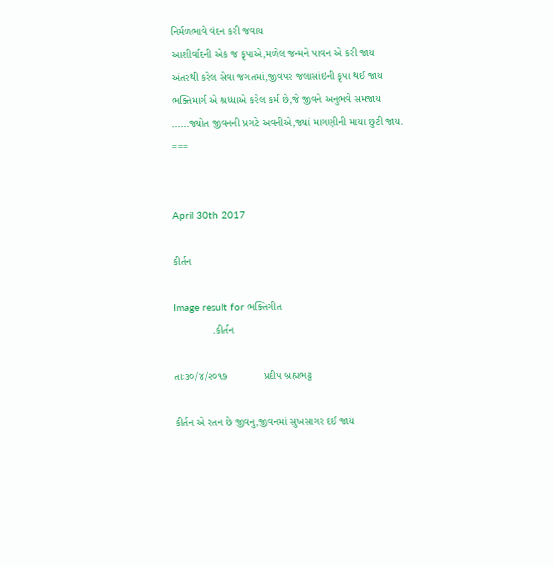નિર્મળભાવે વંદન કરી જવાય
આશીર્વાદની એક જ કૃપાએ,મળેલ જન્મને પાવન એ કરી જાય
અંતરથી કરેલ સેવા જગતમાં,જીવપર જલાસાંઇની કૃપા થઈ જાય
ભક્તિમાર્ગ એ શ્રધ્ધાએ કરેલ કર્મ છે,જે જીવને અનુભવે સમજાય
......જ્યોત જીવનની પ્રગટે અવનીએ,જ્યાં માગણીની માયા છુટી જાય.
===


April 30th 2017

કીર્તન

Image result for ભક્તિગીત
             .કીર્તન

તાઃ૩૦/૪/૨૦૧૭            પ્રદીપ બ્રહ્મભટ્ટ

કીર્તન એ રતન છે જીવનુ,જીવનમાં સુખસાગર દઈ જાય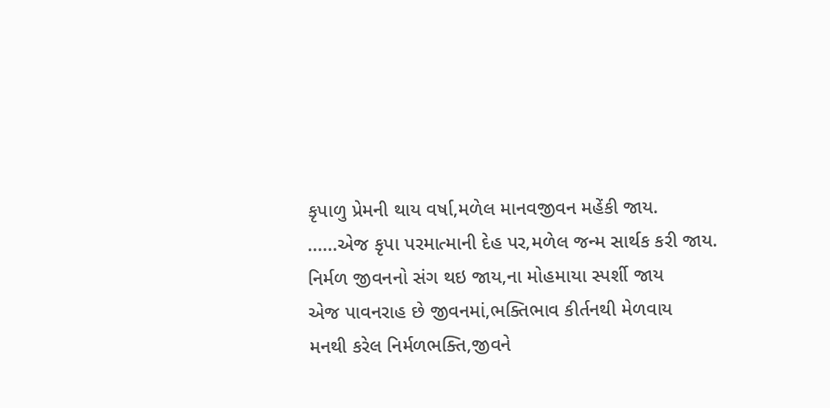કૃપાળુ પ્રેમની થાય વર્ષા,મળેલ માનવજીવન મહેંકી જાય.
......એજ કૃપા પરમાત્માની દેહ પર,મળેલ જન્મ સાર્થક કરી જાય.
નિર્મળ જીવનનો સંગ થઇ જાય,ના મોહમાયા સ્પર્શી જાય
એજ પાવનરાહ છે જીવનમાં,ભક્તિભાવ કીર્તનથી મેળવાય
મનથી કરેલ નિર્મળભક્તિ,જીવને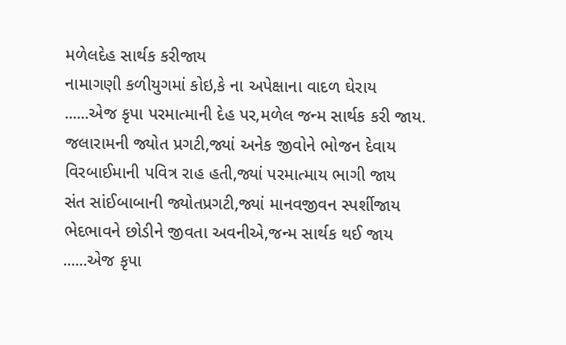મળેલદેહ સાર્થક કરીજાય
નામાગણી કળીયુગમાં કોઇ,કે ના અપેક્ષાના વાદળ ઘેરાય
......એજ કૃપા પરમાત્માની દેહ પર,મળેલ જન્મ સાર્થક કરી જાય.
જલારામની જ્યોત પ્રગટી,જ્યાં અનેક જીવોને ભોજન દેવાય
વિરબાઈમાની પવિત્ર રાહ હતી,જ્યાં પરમાત્માય ભાગી જાય
સંત સાંઈબાબાની જ્યોતપ્રગટી,જ્યાં માનવજીવન સ્પર્શીજાય
ભેદભાવને છોડીને જીવતા અવનીએ,જન્મ સાર્થક થઈ જાય
......એજ કૃપા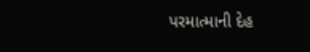પરમાત્માની દેહ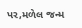પર,મળેલ જન્મ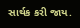સાર્થક કરી જાય.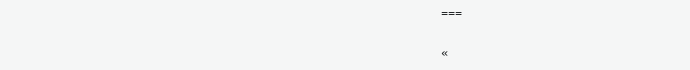===

«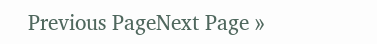Previous PageNext Page »